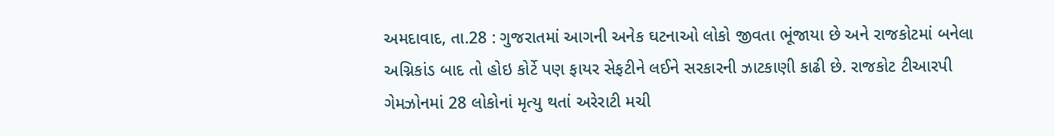અમદાવાદ, તા.28 : ગુજરાતમાં આગની અનેક ઘટનાઓ લોકો જીવતા ભૂંજાયા છે અને રાજકોટમાં બનેલા અગ્નિકાંડ બાદ તો હોઇ કોર્ટે પણ ફાયર સેફટીને લઈને સરકારની ઝાટકાણી કાઢી છે. રાજકોટ ટીઆરપી ગેમઝોનમાં 28 લોકોનાં મૃત્યુ થતાં અરેરાટી મચી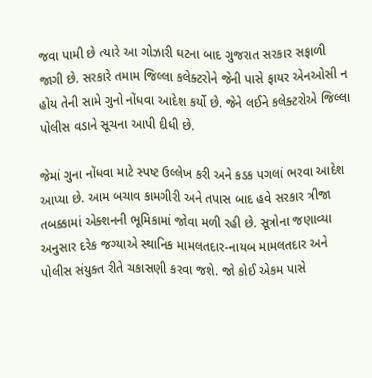જવા પામી છે ત્યારે આ ગોઝારી ઘટના બાદ ગુજરાત સરકાર સફાળી જાગી છે. સરકારે તમામ જિલ્લા કલેક્ટરોને જેની પાસે ફાયર એનઓસી ન હોય તેની સામે ગુનો નોંધવા આદેશ કર્યો છે. જેને લઈને કલેક્ટરોએ જિલ્લા પોલીસ વડાને સૂચના આપી દીધી છે.

જેમાં ગુના નોંધવા માટે સ્પષ્ટ ઉલ્લેખ કરી અને કડક પગલાં ભરવા આદેશ આપ્યા છે. આમ બચાવ કામગીરી અને તપાસ બાદ હવે સરકાર ત્રીજા તબક્કામાં એક્શનની ભૂમિકામાં જોવા મળી રહી છે. સૂત્રોના જણાવ્યા અનુસાર દરેક જગ્યાએ સ્થાનિક મામલતદાર-નાયબ મામલતદાર અને પોલીસ સંયુક્ત રીતે ચકાસણી કરવા જશે. જો કોઈ એકમ પાસે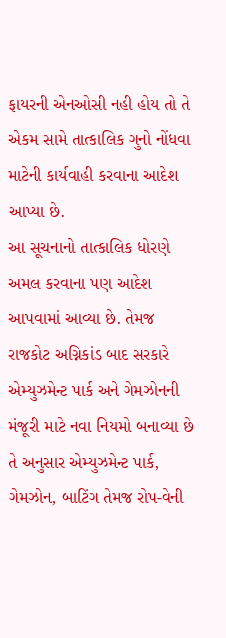ફાયરની એનઓસી નહી હોય તો તે એકમ સામે તાત્કાલિક ગુનો નોંધવા માટેની કાર્યવાહી કરવાના આદેશ આપ્યા છે.
આ સૂચનાનો તાત્કાલિક ધોરણે અમલ કરવાના પણ આદેશ આપવામાં આવ્યા છે. તેમજ રાજકોટ અગ્નિકાંડ બાદ સરકારે એમ્યુઝમેન્ટ પાર્ક અને ગેમઝોનની મંજૂરી માટે નવા નિયમો બનાવ્યા છે તે અનુસાર એમ્યુઝમેન્ટ પાર્ક, ગેમઝોન, બાટિંગ તેમજ રોપ-વેની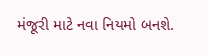મંજૂરી માટે નવા નિયમો બનશે.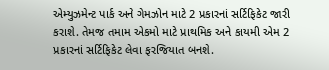એમ્યુઝમેન્ટ પાર્ક અને ગેમઝોન માટે 2 પ્રકારનાં સર્ટિફિકેટ જારી કરાશે. તેમજ તમામ એકમો માટે પ્રાથમિક અને કાયમી એમ 2 પ્રકારનાં સર્ટિફિકેટ લેવા ફરજિયાત બનશે.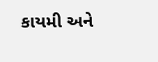કાયમી અને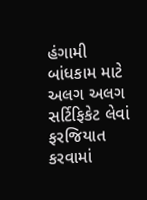હંગામી બાંધકામ માટે અલગ અલગ સર્ટિફિકેટ લેવાં ફરજિયાત કરવામાં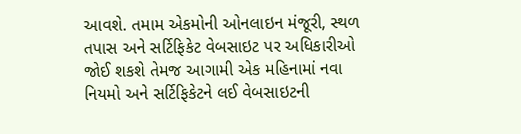આવશે. તમામ એકમોની ઓનલાઇન મંજૂરી, સ્થળ તપાસ અને સર્ટિફિકેટ વેબસાઇટ પર અધિકારીઓ જોઈ શકશે તેમજ આગામી એક મહિનામાં નવા નિયમો અને સર્ટિફિકેટને લઈ વેબસાઇટની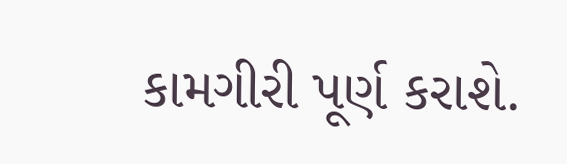કામગીરી પૂર્ણ કરાશે.